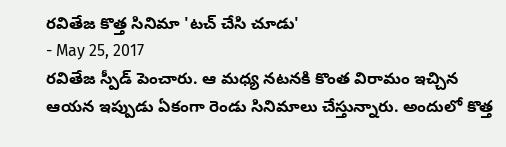రవితేజ కొత్త సినిమా 'టచ్ చేసి చూడు'
- May 25, 2017
రవితేజ స్పీడ్ పెంచారు. ఆ మధ్య నటనకి కొంత విరామం ఇచ్చిన ఆయన ఇప్పుడు ఏకంగా రెండు సినిమాలు చేస్తున్నారు. అందులో కొత్త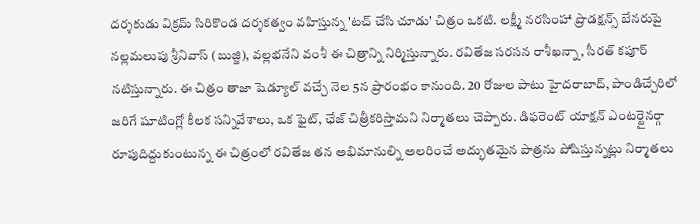దర్శకుడు విక్రమ్ సిరికొండ దర్శకత్వం వహిస్తున్న 'టచ్ చేసి చూడు' చిత్రం ఒకటి. లక్ష్మీ నరసింహా ప్రొడక్షన్స్ బేనరుపై నల్లమలుపు శ్రీనివాస్ (బుజ్జి), వల్లభనేని వంశీ ఈ చిత్రాన్ని నిర్మిస్తున్నారు. రవితేజ సరసన రాశీఖన్నా, సీరత్ కపూర్ నటిస్తున్నారు. ఈ చిత్రం తాజా షెడ్యూల్ వచ్చే నెల 5న ప్రారంభం కానుంది. 20 రోజుల పాటు హైదరాబాద్, పాండిచ్చేరిలో జరిగే షూటింగ్లో కీలక సన్నివేశాలు, ఒక ఫైట్, ఛేజ్ చిత్రీకరిస్తామని నిర్మాతలు చెప్పారు. డిఫరెంట్ యాక్షన్ ఎంటర్టైనర్గా రూపుదిద్దుకుంటున్న ఈ చిత్రంలో రవితేజ తన అభిమానుల్ని అలరించే అద్భుతమైన పాత్రను పోషిస్తున్నట్లు నిర్మాతలు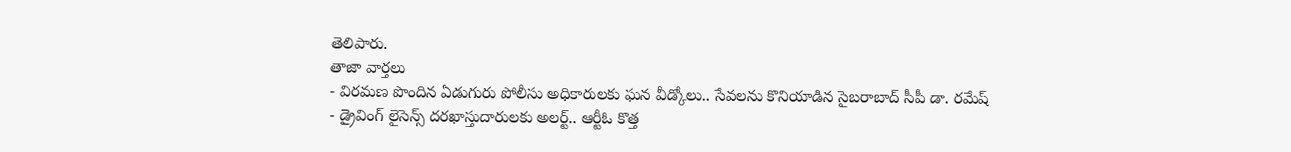తెలిపారు.
తాజా వార్తలు
- విరమణ పొందిన ఏడుగురు పోలీసు అధికారులకు ఘన వీడ్కోలు.. సేవలను కొనియాడిన సైబరాబాద్ సీపీ డా. రమేష్
- డ్రైవింగ్ లైసెన్స్ దరఖాస్తుదారులకు అలర్ట్.. ఆర్టీఓ కొత్త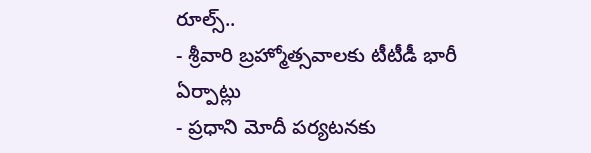రూల్స్..
- శ్రీవారి బ్రహ్మోత్సవాలకు టీటీడీ భారీ ఏర్పాట్లు
- ప్రధాని మోదీ పర్యటనకు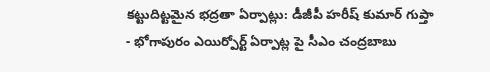కట్టుదిట్టమైన భద్రతా ఏర్పాట్లు: డీజీపీ హరీష్ కుమార్ గుప్తా
- భోగాపురం ఎయిర్పోర్ట్ ఏర్పాట్ల పై సీఎం చంద్రబాబు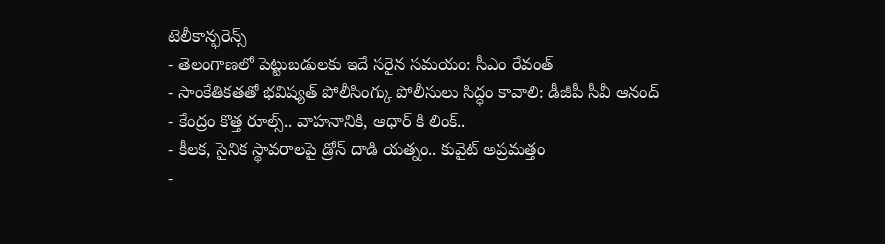టెలీకాన్ఫరెన్స్
- తెలంగాణలో పెట్టుబడులకు ఇదే సరైన సమయం: సీఎం రేవంత్
- సాంకేతికతతో భవిష్యత్ పోలీసింగ్కు పోలీసులు సిద్ధం కావాలి: డీజీపీ సీవీ ఆనంద్
- కేంద్రం కొత్త రూల్స్.. వాహనానికి, ఆధార్ కి లింక్..
- కీలక, సైనిక స్థావరాలపై డ్రోన్ దాడి యత్నం.. కువైట్ అప్రమత్తం
-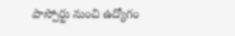పాస్పోర్టు నుంచి ఉద్యోగం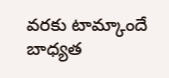వరకు టామ్కాందే బాధ్యత